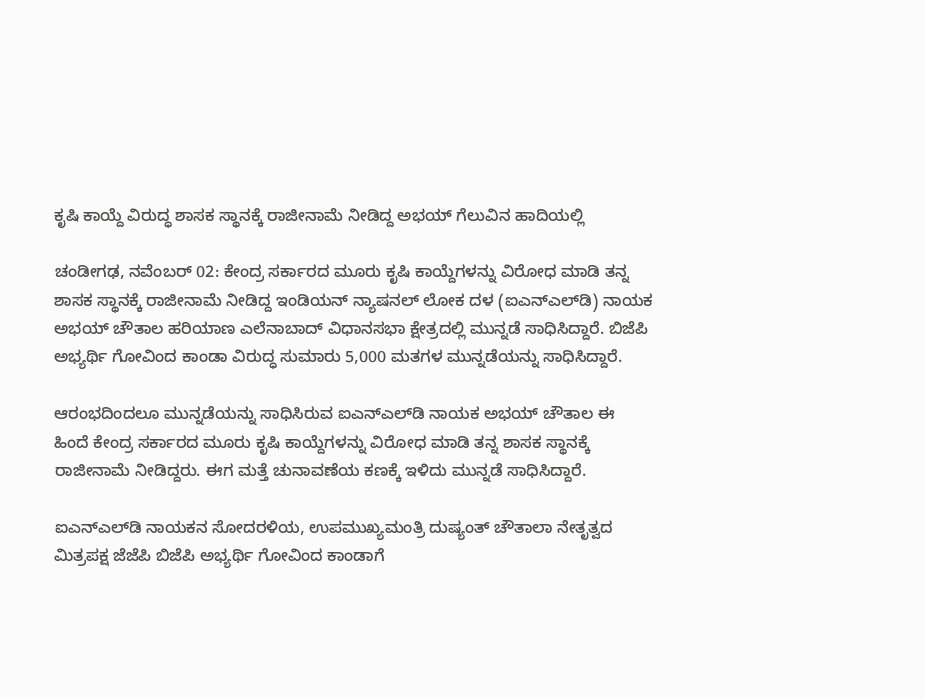ಕೃಷಿ ಕಾಯ್ದೆ ವಿರು‌ದ್ಧ ಶಾಸಕ ಸ್ಥಾನಕ್ಕೆ ರಾಜೀನಾಮೆ ನೀಡಿದ್ದ ಅಭಯ್‌ ಗೆಲುವಿನ ಹಾದಿಯಲ್ಲಿ

ಚಂಡೀಗಢ, ನವೆಂಬರ್‌ 02: ಕೇಂದ್ರ ಸರ್ಕಾರದ ಮೂರು ಕೃಷಿ ಕಾಯ್ದೆಗಳನ್ನು ವಿರೋಧ ಮಾಡಿ ತನ್ನ ಶಾಸಕ ಸ್ಥಾನಕ್ಕೆ ರಾಜೀನಾಮೆ ನೀಡಿದ್ದ ಇಂಡಿಯನ್‌ ನ್ಯಾಷನಲ್‌ ಲೋಕ ದಳ (ಐಎನ್‌ಎಲ್‌ಡಿ) ನಾಯಕ ಅಭಯ್‌ ಚೌತಾಲ ಹರಿಯಾಣ ಎಲೆನಾಬಾದ್ ವಿಧಾನಸಭಾ ಕ್ಷೇತ್ರದಲ್ಲಿ ಮುನ್ನಡೆ ಸಾಧಿಸಿದ್ದಾರೆ. ಬಿಜೆಪಿ ಅಭ್ಯರ್ಥಿ ಗೋವಿಂದ ಕಾಂಡಾ ವಿರುದ್ಧ ಸುಮಾರು 5,000 ಮತಗಳ ಮುನ್ನಡೆಯನ್ನು ಸಾಧಿಸಿದ್ದಾರೆ.

ಆರಂಭದಿಂದಲೂ ಮುನ್ನಡೆಯನ್ನು ಸಾಧಿಸಿರುವ ಐಎನ್‌ಎಲ್‌ಡಿ ನಾಯಕ ಅಭಯ್‌ ಚೌತಾಲ ಈ ಹಿಂದೆ ಕೇಂದ್ರ ಸರ್ಕಾರದ ಮೂರು ಕೃಷಿ ಕಾಯ್ದೆಗಳನ್ನು ವಿರೋಧ ಮಾಡಿ ತನ್ನ ಶಾಸಕ ಸ್ಥಾನಕ್ಕೆ ರಾಜೀನಾಮೆ ನೀಡಿದ್ದರು. ಈಗ ಮತ್ತೆ ಚುನಾವಣೆಯ ಕಣಕ್ಕೆ ಇಳಿದು ಮುನ್ನಡೆ ಸಾಧಿಸಿದ್ದಾರೆ.

ಐಎನ್‌ಎಲ್‌ಡಿ ನಾಯಕನ ಸೋದರಳಿಯ, ಉಪಮುಖ್ಯಮಂತ್ರಿ ದುಷ್ಯಂತ್ ಚೌತಾಲಾ ನೇತೃತ್ವದ ಮಿತ್ರಪಕ್ಷ ಜೆಜೆಪಿ ಬಿಜೆಪಿ ಅಭ್ಯರ್ಥಿ ಗೋವಿಂದ ಕಾಂಡಾಗೆ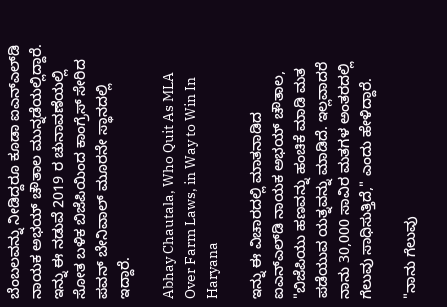ಬೆಂಬಲವನ್ನು ನೀಡಿದ್ದರೂ ಕೂಡಾ ಐಎನ್‌ಎಲ್‌ಡಿ ನಾಯಕ ಅಭಯ್‌ ಚೌತಾಲ ಮುನ್ನಡೆಯಲ್ಲಿದ್ದಾರೆ. ಇನ್ನು ಈ ನಡುವೆ 2019 ರ ಚುನಾವಣೆಯಲ್ಲಿ ಸೋತ ಬಳಿಕ ಬಿಜೆಪಿಯಿಂದ ಕಾಂಗ್ರೆಸ್‌ ಸೇರಿದ ಪವನ್ ಬೇನಿವಾಲ್ ಮೂರನೇ ಸ್ಥಾನದಲ್ಲಿ ಇದ್ದಾರೆ.

Abhay Chautala, Who Quit As MLA Over Farm Laws, in Way to Win In Haryana

ಇನ್ನು ಈ ವಿಚಾರದಲ್ಲಿ ಮಾತನಾಡಿದ ಐಎನ್‌ಎಲ್‌ಡಿ ನಾಯಕ ಅಭಯ್‌ ಚೌತಾಲ, "ಬಿಜೆಪಿಯು ಹಣವನ್ನು ಹಂಚಿಕೆ ಮಾಡಿ ಮತ ಪಡೆಯುವ ಯತ್ನವನ್ನು ಮಾಡಿದೆ. ಇಲ್ಲವಾದರೆ ನಾನು 30,000 ಸಾವಿರ ಮತಗಳ ಅಂತರದಲ್ಲಿ ಗೆಲುವು ಸಾಧಿಸುತ್ತಿದೆ," ಎಂದು ಹೇಳಿದ್ದಾರೆ.

"ನಾನು ಗೆಲುವು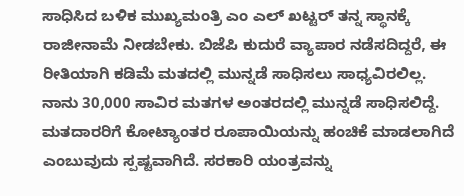ಸಾಧಿಸಿದ ಬಳಿಕ ಮುಖ್ಯಮಂತ್ರಿ ಎಂ ಎಲ್‌ ಖಟ್ಟರ್‌ ತನ್ನ ಸ್ಥಾನಕ್ಕೆ ರಾಜೀನಾಮೆ ನೀಡಬೇಕು. ಬಿಜೆಪಿ ಕುದುರೆ ವ್ಯಾಪಾರ ನಡೆಸದಿದ್ದರೆ, ಈ ರೀತಿಯಾಗಿ ಕಡಿಮೆ ಮತದಲ್ಲಿ ಮುನ್ನಡೆ ಸಾಧಿಸಲು ಸಾಧ್ಯವಿರಲಿಲ್ಲ. ನಾನು 30,000 ಸಾವಿರ ಮತಗಳ ಅಂತರದಲ್ಲಿ ಮುನ್ನಡೆ ಸಾಧಿಸಲಿದ್ದೆ. ಮತದಾರರಿಗೆ ಕೋಟ್ಯಾಂತರ ರೂಪಾಯಿಯನ್ನು ಹಂಚಿಕೆ ಮಾಡಲಾಗಿದೆ ಎಂಬುವುದು ಸ್ಪಷ್ಟವಾಗಿದೆ. ಸರಕಾರಿ ಯಂತ್ರವನ್ನು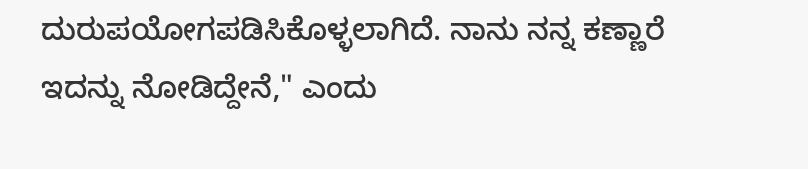ದುರುಪಯೋಗಪಡಿಸಿಕೊಳ್ಳಲಾಗಿದೆ. ನಾನು ನನ್ನ ಕಣ್ಣಾರೆ ಇದನ್ನು ನೋಡಿದ್ದೇನೆ," ಎಂದು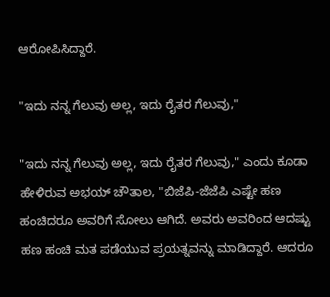ಆರೋಪಿಸಿದ್ದಾರೆ.

"ಇದು ನನ್ನ ಗೆಲುವು ಅಲ್ಲ, ಇದು ರೈತರ ಗೆಲುವು,"

"ಇದು ನನ್ನ ಗೆಲುವು ಅಲ್ಲ, ಇದು ರೈತರ ಗೆಲುವು," ಎಂದು ಕೂಡಾ ಹೇಳಿರುವ ಅಭಯ್‌ ಚೌತಾಲ, "ಬಿಜೆಪಿ-ಜೆಜೆಪಿ ಎಷ್ಟೇ ಹಣ ಹಂಚಿದರೂ ಅವರಿಗೆ ಸೋಲು ಆಗಿದೆ. ಅವರು ಅವರಿಂದ ಆದಷ್ಟು ಹಣ ಹಂಚಿ ಮತ ಪಡೆಯುವ ಪ್ರಯತ್ನವನ್ನು ಮಾಡಿದ್ದಾರೆ. ಆದರೂ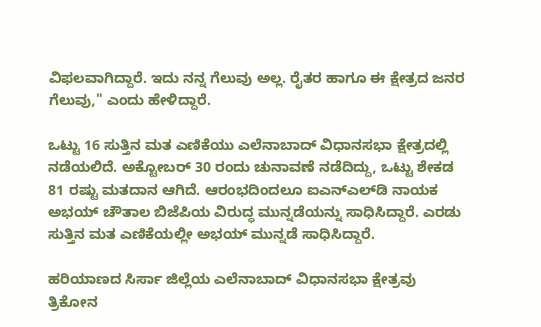ವಿಫಲವಾಗಿದ್ದಾರೆ. ಇದು ನನ್ನ ಗೆಲುವು ಅಲ್ಲ. ರೈತರ ಹಾಗೂ ಈ ಕ್ಷೇತ್ರದ ಜನರ ಗೆಲುವು," ಎಂದು ಹೇಳಿದ್ದಾರೆ.

ಒಟ್ಟು 16 ಸುತ್ತಿನ ಮತ ಎಣಿಕೆಯು ಎಲೆನಾಬಾದ್ ವಿಧಾನಸಭಾ ಕ್ಷೇತ್ರದಲ್ಲಿ ನಡೆಯಲಿದೆ. ಅಕ್ಟೋಬರ್‍ 30 ರಂದು ಚುನಾವಣೆ ನಡೆದಿದ್ದು, ಒಟ್ಟು ಶೇಕಡ 81 ರಷ್ಟು ಮತದಾನ ಆಗಿದೆ. ಆರಂಭದಿಂದಲೂ ಐಎನ್‌ಎಲ್‌ಡಿ ನಾಯಕ ಅಭಯ್‌ ಚೌತಾಲ ಬಿಜೆಪಿಯ ವಿರುದ್ಧ ಮುನ್ನಡೆಯನ್ನು ಸಾಧಿಸಿದ್ದಾರೆ. ಎರಡು ಸುತ್ತಿನ ಮತ ಎಣಿಕೆಯಲ್ಲೀ ಅಭಯ್‌ ಮುನ್ನಡೆ ಸಾಧಿಸಿದ್ದಾರೆ.

ಹರಿಯಾಣದ ಸಿರ್ಸಾ ಜಿಲ್ಲೆಯ ಎಲೆನಾಬಾದ್ ವಿಧಾನಸಭಾ ಕ್ಷೇತ್ರವು ತ್ರಿಕೋನ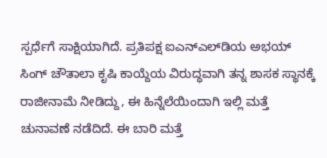ಸ್ಪರ್ಧೆಗೆ ಸಾಕ್ಷಿಯಾಗಿದೆ. ಪ್ರತಿಪಕ್ಷ ಐಎನ್‌ಎಲ್‌ಡಿಯ ಅಭಯ್ ಸಿಂಗ್ ಚೌತಾಲಾ ಕೃಷಿ ಕಾಯ್ದೆಯ ವಿರುದ್ಧವಾಗಿ ತನ್ನ ಶಾಸಕ ಸ್ಥಾನಕ್ಕೆ ರಾಜೀನಾಮೆ ನೀಡಿದ್ದು, ಈ ಹಿನ್ನೆಲೆಯಿಂದಾಗಿ ಇಲ್ಲಿ ಮತ್ತೆ ಚುನಾವಣೆ ನಡೆದಿದೆ. ಈ ಬಾರಿ ಮತ್ತೆ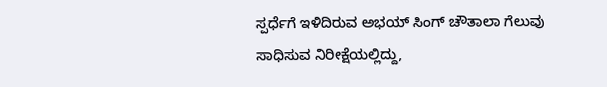ಸ್ಪರ್ಧೆಗೆ ಇಳಿದಿರುವ ಅಭಯ್ ಸಿಂಗ್ ಚೌತಾಲಾ ಗೆಲುವು ಸಾಧಿಸುವ ನಿರೀಕ್ಷೆಯಲ್ಲಿದ್ದು,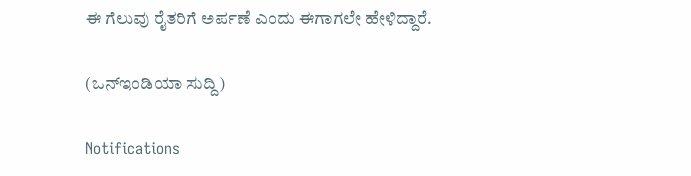ಈ ಗೆಲುವು ರೈತರಿಗೆ ಅರ್ಪಣೆ ಎಂದು ಈಗಾಗಲೇ ಹೇಳಿದ್ದಾರೆ.

(ಒನ್‌ಇಂಡಿಯಾ ಸುದ್ದಿ)

Notifications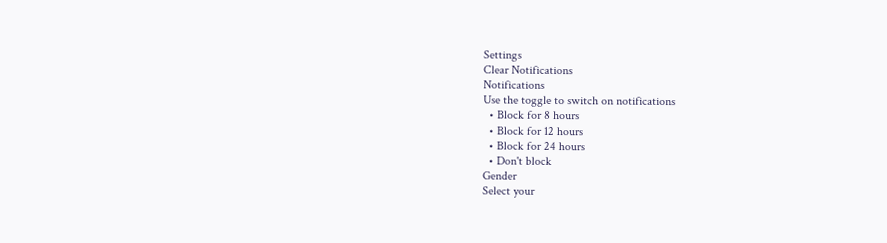Settings
Clear Notifications
Notifications
Use the toggle to switch on notifications
  • Block for 8 hours
  • Block for 12 hours
  • Block for 24 hours
  • Don't block
Gender
Select your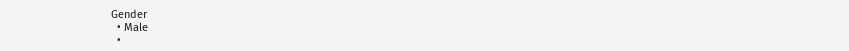Gender
  • Male
  •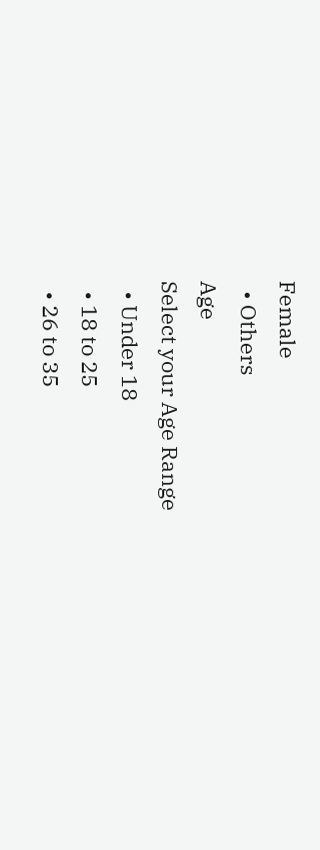Female
  • Others
Age
Select your Age Range
  • Under 18
  • 18 to 25
  • 26 to 35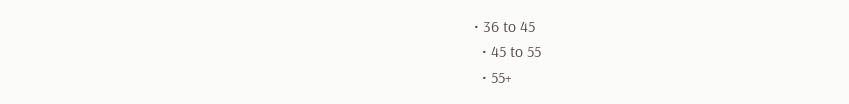• 36 to 45
  • 45 to 55
  • 55+